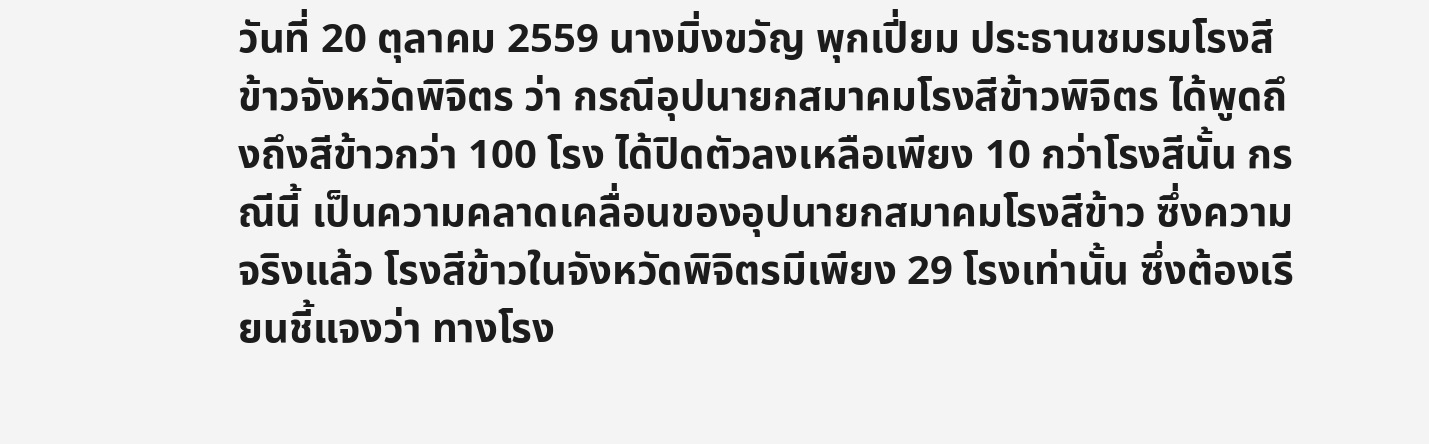วันที่ 20 ตุลาคม 2559 นางมิ่งขวัญ พุกเปี่ยม ประธานชมรมโรงสีข้าวจังหวัดพิจิตร ว่า กรณีอุปนายกสมาคมโรงสีข้าวพิจิตร ได้พูดถึงถึงสีข้าวกว่า 100 โรง ได้ปิดตัวลงเหลือเพียง 10 กว่าโรงสีนั้น กรณีนี้ เป็นความคลาดเคลื่อนของอุปนายกสมาคมโรงสีข้าว ซึ่งความจริงแล้ว โรงสีข้าวในจังหวัดพิจิตรมีเพียง 29 โรงเท่านั้น ซึ่งต้องเรียนชี้แจงว่า ทางโรง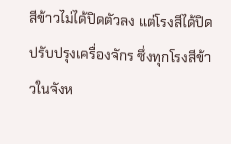สีข้าวไม่ได้ปิดตัวลง แต่โรงสีได้ปิดปรับปรุงเครื่องจักร ซึ่งทุกโรงสีข้าวในจังห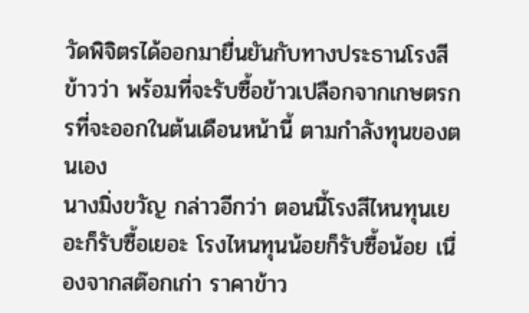วัดพิจิตรได้ออกมายื่นยันกับทางประธานโรงสีข้าวว่า พร้อมที่จะรับซื้อข้าวเปลือกจากเกษตรกรที่จะออกในต้นเดือนหน้านี้ ตามกำลังทุนของตนเอง
นางมิ่งขวัญ กล่าวอีกว่า ตอนนี้โรงสีไหนทุนเยอะก็รับซื้อเยอะ โรงไหนทุนน้อยก็รับซื้อน้อย เนื่องจากสต๊อกเก่า ราคาข้าว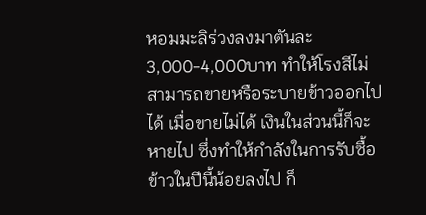หอมมะลิร่วงลงมาตันละ 3,000-4,000บาท ทำให้โรงสีไม่สามารถขายหรือระบายข้าวออกไปได้ เมื่อขายไม่ได้ เงินในส่วนนี้ก็จะหายไป ซึ่งทำให้กำลังในการรับซื้อข้าวในปีนี้น้อยลงไป ก็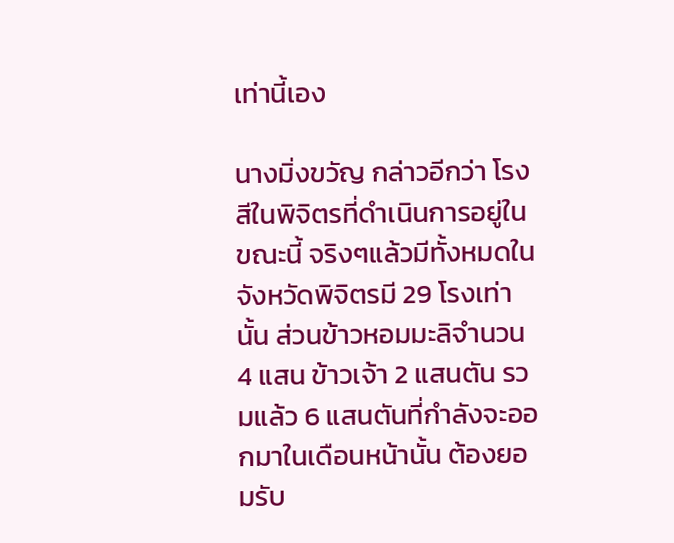เท่านี้เอง

นางมิ่งขวัญ กล่าวอีกว่า โรงสีในพิจิตรที่ดำเนินการอยู่ในขณะนี้ จริงๆแล้วมีทั้งหมดในจังหวัดพิจิตรมี 29 โรงเท่านั้น ส่วนข้าวหอมมะลิจำนวน 4 แสน ข้าวเจ้า 2 แสนตัน รวมแล้ว 6 แสนตันที่กำลังจะออกมาในเดือนหน้านั้น ต้องยอมรับ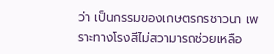ว่า เป็นกรรมของเกษตรกรชาวนา เพราะทางโรงสีไม่สวามารถช่วยเหลือ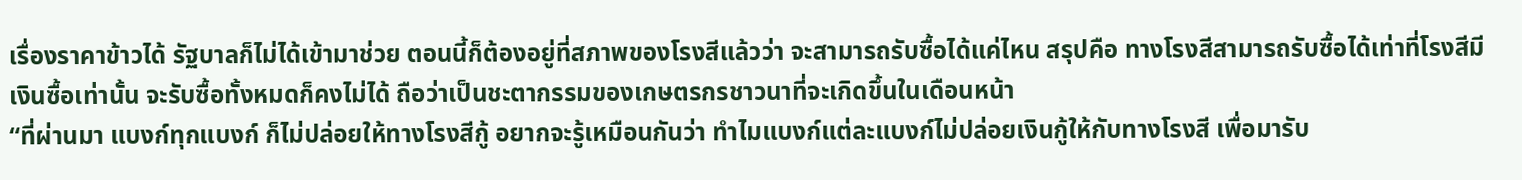เรื่องราคาข้าวได้ รัฐบาลก็ไม่ได้เข้ามาช่วย ตอนนี้ก็ต้องอยู่ที่สภาพของโรงสีแล้วว่า จะสามารถรับซื้อได้แค่ไหน สรุปคือ ทางโรงสีสามารถรับซื้อได้เท่าที่โรงสีมีเงินซื้อเท่านั้น จะรับซื้อทั้งหมดก็คงไม่ได้ ถือว่าเป็นชะตากรรมของเกษตรกรชาวนาที่จะเกิดขึ้นในเดือนหน้า
“ที่ผ่านมา แบงก์ทุกแบงก์ ก็ไม่ปล่อยให้ทางโรงสีกู้ อยากจะรู้เหมือนกันว่า ทำไมแบงก์แต่ละแบงก์ไม่ปล่อยเงินกู้ให้กับทางโรงสี เพื่อมารับ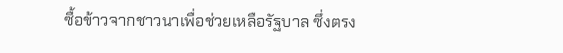ซื้อข้าวจากชาวนาเพื่อช่วยเหลือรัฐบาล ซึ่งตรง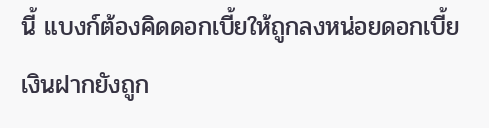นี้ แบงก์ต้องคิดดอกเบี้ยให้ถูกลงหน่อยดอกเบี้ยเงินฝากยังถูก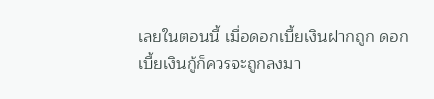เลยในตอนนี้ เมื่อดอกเบี้ยเงินฝากถูก ดอกเบี้ยเงินกู้ก็ควรจะถูกลงมา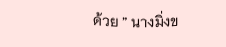ด้วย ” นางมิ่งข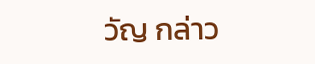วัญ กล่าว